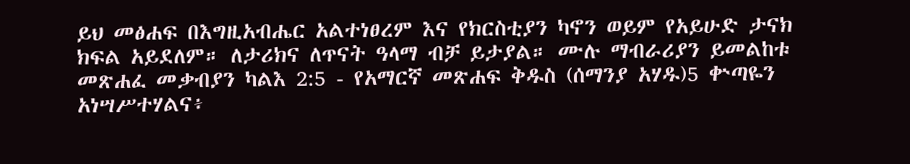ይህ መፅሐፍ በእግዚአብሔር አልተነፀረም እና የክርስቲያን ካኖን ወይም የአይሁድ ታናክ ክፍል አይደለም። ለታሪክና ለጥናት ዓላማ ብቻ ይታያል። ሙሉ ማብራሪያን ይመልከቱ መጽሐፈ መቃብያን ካልእ 2:5 - የአማርኛ መጽሐፍ ቅዱስ (ሰማንያ አሃዱ)5 ቍጣዬን አነሣሥተሃልና፥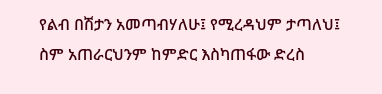የልብ በሽታን አመጣብሃለሁ፤ የሚረዳህም ታጣለህ፤ ስም አጠራርህንም ከምድር እስካጠፋው ድረስ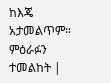ከእጄ አታመልጥም። ምዕራፉን ተመልከት |